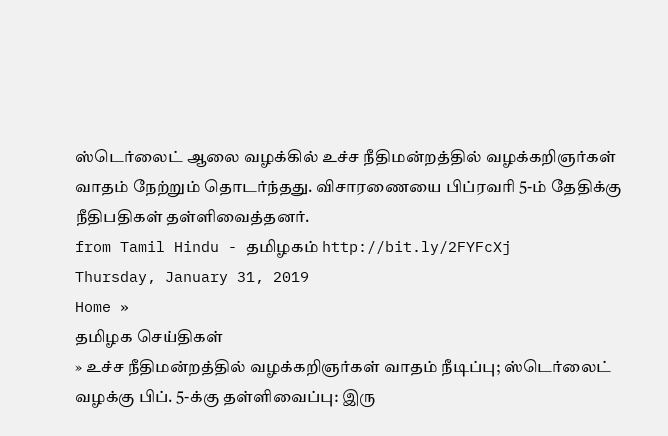ஸ்டெர்லைட் ஆலை வழக்கில் உச்ச நீதிமன்றத்தில் வழக்கறிஞர்கள் வாதம் நேற்றும் தொடர்ந்தது. விசாரணையை பிப்ரவரி 5-ம் தேதிக்கு நீதிபதிகள் தள்ளிவைத்தனர்.
from Tamil Hindu - தமிழகம் http://bit.ly/2FYFcXj
Thursday, January 31, 2019
Home »
தமிழக செய்திகள்
» உச்ச நீதிமன்றத்தில் வழக்கறிஞர்கள் வாதம் நீடிப்பு; ஸ்டெர்லைட் வழக்கு பிப். 5-க்கு தள்ளிவைப்பு: இரு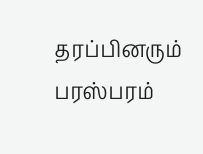தரப்பினரும் பரஸ்பரம்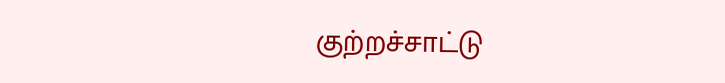குற்றச்சாட்டு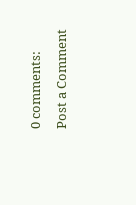0 comments:
Post a Comment